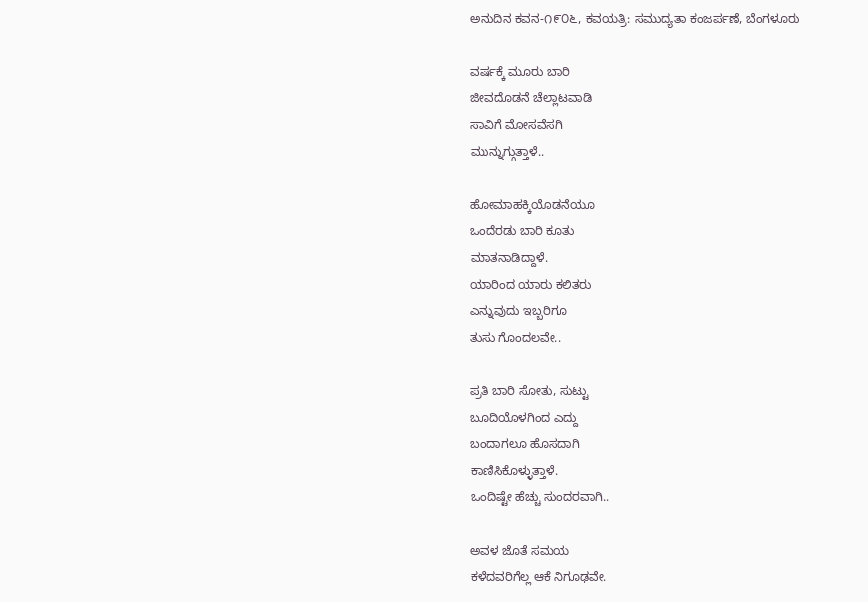ಅನುದಿನ ಕವನ-೧೯೦೬, ಕವಯತ್ರಿ: ಸಮುದ್ಯತಾ ಕಂಜರ್ಪಣೆ, ಬೆಂಗಳೂರು

ವರ್ಷಕ್ಕೆ ಮೂರು ಬಾರಿ
ಜೀವದೊಡನೆ ಚೆಲ್ಲಾಟವಾಡಿ
ಸಾವಿಗೆ ಮೋಸವೆಸಗಿ
ಮುನ್ನುಗ್ಗುತ್ತಾಳೆ..

ಹೋಮಾಹಕ್ಕಿಯೊಡನೆಯೂ
ಒಂದೆರಡು ಬಾರಿ ಕೂತು
ಮಾತನಾಡಿದ್ದಾಳೆ.
ಯಾರಿಂದ ಯಾರು ಕಲಿತರು
ಎನ್ನುವುದು ಇಬ್ಬರಿಗೂ
ತುಸು ಗೊಂದಲವೇ..

ಪ್ರತಿ ಬಾರಿ ಸೋತು, ಸುಟ್ಟು
ಬೂದಿಯೊಳಗಿಂದ ಎದ್ದು
ಬಂದಾಗಲೂ ಹೊಸದಾಗಿ
ಕಾಣಿಸಿಕೊಳ್ಳುತ್ತಾಳೆ.
ಒಂದಿಷ್ಟೇ ಹೆಚ್ಚು ಸುಂದರವಾಗಿ..

ಅವಳ ಜೊತೆ ಸಮಯ
ಕಳೆದವರಿಗೆಲ್ಲ ಆಕೆ ನಿಗೂಢವೇ.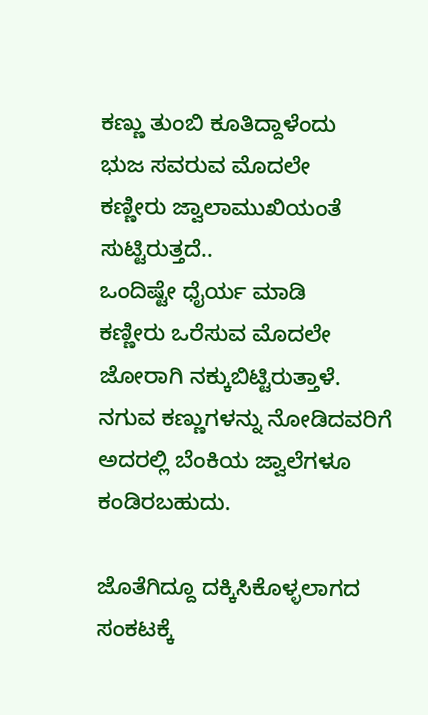ಕಣ್ಣು ತುಂಬಿ ಕೂತಿದ್ದಾಳೆಂದು
ಭುಜ ಸವರುವ ಮೊದಲೇ
ಕಣ್ಣೀರು ಜ್ವಾಲಾಮುಖಿಯಂತೆ
ಸುಟ್ಟಿರುತ್ತದೆ..
ಒಂದಿಷ್ಟೇ ಧೈರ್ಯ ಮಾಡಿ
ಕಣ್ಣೀರು ಒರೆಸುವ ಮೊದಲೇ
ಜೋರಾಗಿ ನಕ್ಕುಬಿಟ್ಟಿರುತ್ತಾಳೆ.
ನಗುವ ಕಣ್ಣುಗಳನ್ನು ನೋಡಿದವರಿಗೆ
ಅದರಲ್ಲಿ ಬೆಂಕಿಯ ಜ್ವಾಲೆಗಳೂ
ಕಂಡಿರಬಹುದು.

ಜೊತೆಗಿದ್ದೂ ದಕ್ಕಿಸಿಕೊಳ್ಳಲಾಗದ
ಸಂಕಟಕ್ಕೆ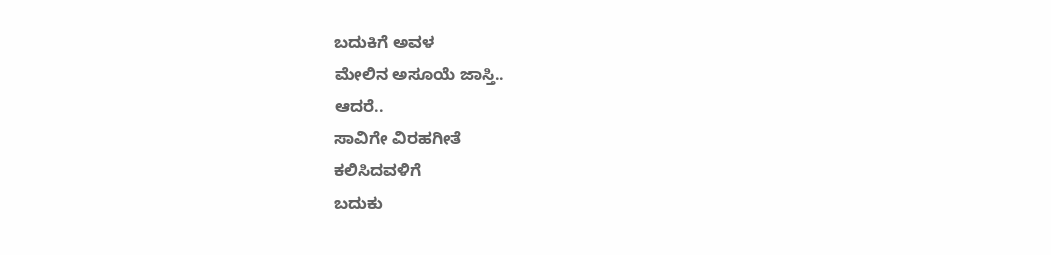ಬದುಕಿಗೆ ಅವಳ
ಮೇಲಿನ ಅಸೂಯೆ ಜಾಸ್ತಿ..
ಆದರೆ..
ಸಾವಿಗೇ ವಿರಹಗೀತೆ
ಕಲಿಸಿದವಳಿಗೆ
ಬದುಕು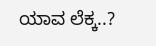ಯಾವ ಲೆಕ್ಕ..?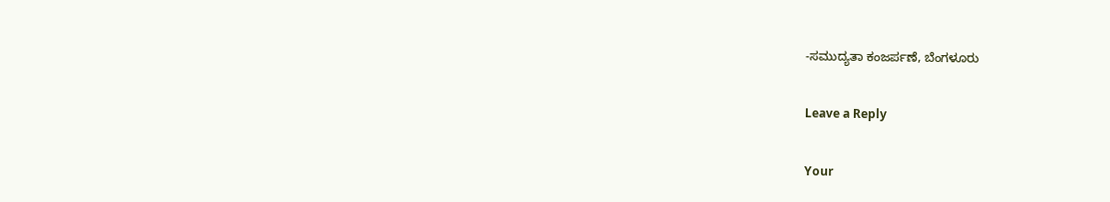-ಸಮುದ್ಯತಾ ಕಂಜರ್ಪಣೆ, ಬೆಂಗಳೂರು

Leave a Reply

Your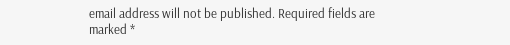email address will not be published. Required fields are marked *